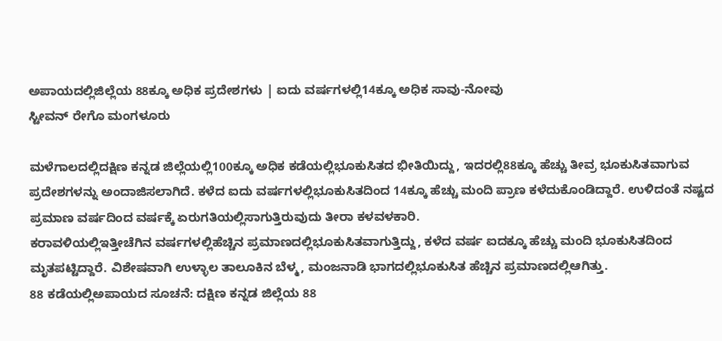ಅಪಾಯದಲ್ಲಿಜಿಲ್ಲೆಯ 88ಕ್ಕೂ ಅಧಿಕ ಪ್ರದೇಶಗಳು | ಐದು ವರ್ಷಗಳಲ್ಲಿ14ಕ್ಕೂ ಅಧಿಕ ಸಾವು-ನೋವು
ಸ್ಟೀವನ್ ರೇಗೊ ಮಂಗಳೂರು

ಮಳೆಗಾಲದಲ್ಲಿದಕ್ಷಿಣ ಕನ್ನಡ ಜಿಲ್ಲೆಯಲ್ಲಿ100ಕ್ಕೂ ಅಧಿಕ ಕಡೆಯಲ್ಲಿಭೂಕುಸಿತದ ಭೀತಿಯಿದ್ದು, ಇದರಲ್ಲಿ88ಕ್ಕೂ ಹೆಚ್ಚು ತೀವ್ರ ಭೂಕುಸಿತವಾಗುವ ಪ್ರದೇಶಗಳನ್ನು ಅಂದಾಜಿಸಲಾಗಿದೆ. ಕಳೆದ ಐದು ವರ್ಷಗಳಲ್ಲಿಭೂಕುಸಿತದಿಂದ 14ಕ್ಕೂ ಹೆಚ್ಚು ಮಂದಿ ಪ್ರಾಣ ಕಳೆದುಕೊಂಡಿದ್ದಾರೆ. ಉಳಿದಂತೆ ನಷ್ಟದ ಪ್ರಮಾಣ ವರ್ಷದಿಂದ ವರ್ಷಕ್ಕೆ ಏರುಗತಿಯಲ್ಲಿಸಾಗುತ್ತಿರುವುದು ತೀರಾ ಕಳವಳಕಾರಿ.
ಕರಾವಳಿಯಲ್ಲಿಇತ್ತೀಚೆಗಿನ ವರ್ಷಗಳಲ್ಲಿಹೆಚ್ಚಿನ ಪ್ರಮಾಣದಲ್ಲಿಭೂಕುಸಿತವಾಗುತ್ತಿದ್ದು, ಕಳೆದ ವರ್ಷ ಐದಕ್ಕೂ ಹೆಚ್ಚು ಮಂದಿ ಭೂಕುಸಿತದಿಂದ ಮೃತಪಟ್ಟಿದ್ದಾರೆ. ವಿಶೇಷವಾಗಿ ಉಳ್ಳಾಲ ತಾಲೂಕಿನ ಬೆಳ್ಮ, ಮಂಜನಾಡಿ ಭಾಗದಲ್ಲಿಭೂಕುಸಿತ ಹೆಚ್ಚಿನ ಪ್ರಮಾಣದಲ್ಲಿಆಗಿತ್ತು.
88 ಕಡೆಯಲ್ಲಿಅಪಾಯದ ಸೂಚನೆ: ದಕ್ಷಿಣ ಕನ್ನಡ ಜಿಲ್ಲೆಯ 88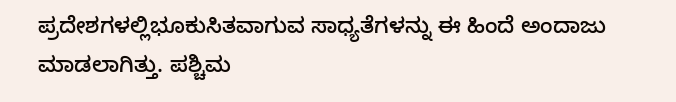ಪ್ರದೇಶಗಳಲ್ಲಿಭೂಕುಸಿತವಾಗುವ ಸಾಧ್ಯತೆಗಳನ್ನು ಈ ಹಿಂದೆ ಅಂದಾಜು ಮಾಡಲಾಗಿತ್ತು. ಪಶ್ಚಿಮ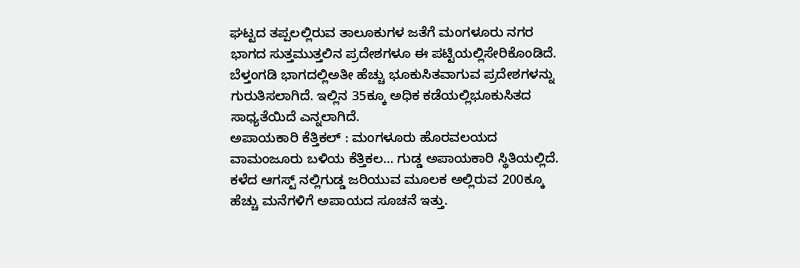ಘಟ್ಟದ ತಪ್ಪಲಲ್ಲಿರುವ ತಾಲೂಕುಗಳ ಜತೆಗೆ ಮಂಗಳೂರು ನಗರ ಭಾಗದ ಸುತ್ತಮುತ್ತಲಿನ ಪ್ರದೇಶಗಳೂ ಈ ಪಟ್ಟಿಯಲ್ಲಿಸೇರಿಕೊಂಡಿದೆ. ಬೆಳ್ತಂಗಡಿ ಭಾಗದಲ್ಲಿಅತೀ ಹೆಚ್ಚು ಭೂಕುಸಿತವಾಗುವ ಪ್ರದೇಶಗಳನ್ನು ಗುರುತಿಸಲಾಗಿದೆ. ಇಲ್ಲಿನ 35ಕ್ಕೂ ಅಧಿಕ ಕಡೆಯಲ್ಲಿಭೂಕುಸಿತದ ಸಾಧ್ಯತೆಯಿದೆ ಎನ್ನಲಾಗಿದೆ.
ಅಪಾಯಕಾರಿ ಕೆತ್ತಿಕಲ್ : ಮಂಗಳೂರು ಹೊರವಲಯದ ವಾಮಂಜೂರು ಬಳಿಯ ಕೆತ್ತಿಕಲ… ಗುಡ್ಡ ಅಪಾಯಕಾರಿ ಸ್ಥಿತಿಯಲ್ಲಿದೆ. ಕಳೆದ ಆಗಸ್ಟ್ ನಲ್ಲಿಗುಡ್ಡ ಜರಿಯುವ ಮೂಲಕ ಅಲ್ಲಿರುವ 200ಕ್ಕೂ ಹೆಚ್ಚು ಮನೆಗಳಿಗೆ ಅಪಾಯದ ಸೂಚನೆ ಇತ್ತು.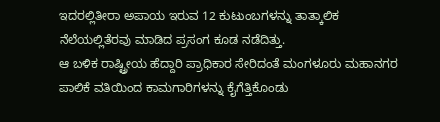ಇದರಲ್ಲಿತೀರಾ ಅಪಾಯ ಇರುವ 12 ಕುಟುಂಬಗಳನ್ನು ತಾತ್ಕಾಲಿಕ ನೆಲೆಯಲ್ಲಿತೆರವು ಮಾಡಿದ ಪ್ರಸಂಗ ಕೂಡ ನಡೆದಿತ್ತು.
ಆ ಬಳಿಕ ರಾಷ್ಟ್ರೀಯ ಹೆದ್ದಾರಿ ಪ್ರಾಧಿಕಾರ ಸೇರಿದಂತೆ ಮಂಗಳೂರು ಮಹಾನಗರ ಪಾಲಿಕೆ ವತಿಯಿಂದ ಕಾಮಗಾರಿಗಳನ್ನು ಕೈಗೆತ್ತಿಕೊಂಡು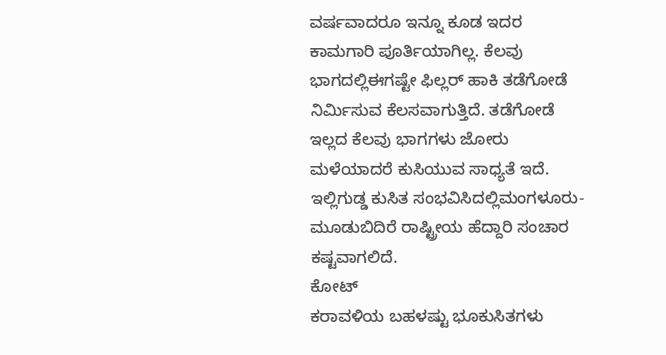ವರ್ಷವಾದರೂ ಇನ್ನೂ ಕೂಡ ಇದರ ಕಾಮಗಾರಿ ಪೂರ್ತಿಯಾಗಿಲ್ಲ. ಕೆಲವು ಭಾಗದಲ್ಲಿಈಗಷ್ಟೇ ಫಿಲ್ಲರ್ ಹಾಕಿ ತಡೆಗೋಡೆ ನಿರ್ಮಿಸುವ ಕೆಲಸವಾಗುತ್ತಿದೆ. ತಡೆಗೋಡೆ ಇಲ್ಲದ ಕೆಲವು ಭಾಗಗಳು ಜೋರು ಮಳೆಯಾದರೆ ಕುಸಿಯುವ ಸಾಧ್ಯತೆ ಇದೆ. ಇಲ್ಲಿಗುಡ್ಡ ಕುಸಿತ ಸಂಭವಿಸಿದಲ್ಲಿಮಂಗಳೂರು-ಮೂಡುಬಿದಿರೆ ರಾಷ್ಟ್ರೀಯ ಹೆದ್ದಾರಿ ಸಂಚಾರ ಕಷ್ಟವಾಗಲಿದೆ.
ಕೋಟ್
ಕರಾವಳಿಯ ಬಹಳಷ್ಟು ಭೂಕುಸಿತಗಳು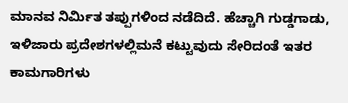ಮಾನವ ನಿರ್ಮಿತ ತಪ್ಪುಗಳಿಂದ ನಡೆದಿದೆ. ಹೆಚ್ಚಾಗಿ ಗುಡ್ಡಗಾಡು, ಇಳಿಜಾರು ಪ್ರದೇಶಗಳಲ್ಲಿಮನೆ ಕಟ್ಟುವುದು ಸೇರಿದಂತೆ ಇತರ ಕಾಮಗಾರಿಗಳು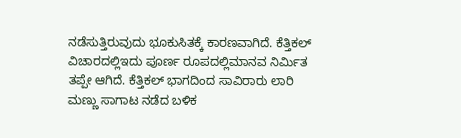ನಡೆಸುತ್ತಿರುವುದು ಭೂಕುಸಿತಕ್ಕೆ ಕಾರಣವಾಗಿದೆ. ಕೆತ್ತಿಕಲ್ ವಿಚಾರದಲ್ಲಿಇದು ಪೂರ್ಣ ರೂಪದಲ್ಲಿಮಾನವ ನಿರ್ಮಿತ ತಪ್ಪೇ ಆಗಿದೆ. ಕೆತ್ತಿಕಲ್ ಭಾಗದಿಂದ ಸಾವಿರಾರು ಲಾರಿ ಮಣ್ಣು ಸಾಗಾಟ ನಡೆದ ಬಳಿಕ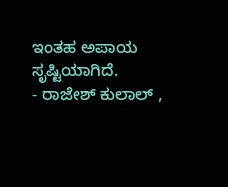ಇಂತಹ ಅಪಾಯ ಸೃಷ್ಟಿಯಾಗಿದೆ.
- ರಾಜೇಶ್ ಕುಲಾಲ್ ,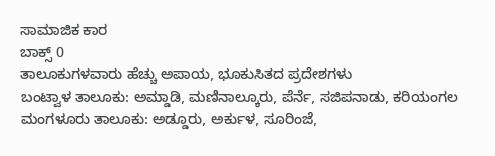ಸಾಮಾಜಿಕ ಕಾರ
ಬಾಕ್ಸ್ 0
ತಾಲೂಕುಗಳವಾರು ಹೆಚ್ಚು ಅಪಾಯ, ಭೂಕುಸಿತದ ಪ್ರದೇಶಗಳು
ಬಂಟ್ವಾಳ ತಾಲೂಕು: ಅಮ್ಡಾಡಿ, ಮಣಿನಾಲ್ಕೂರು, ಪೆರ್ನೆ, ಸಜಿಪನಾಡು, ಕರಿಯಂಗಲ
ಮಂಗಳೂರು ತಾಲೂಕು: ಅಡ್ಡೂರು, ಅರ್ಕುಳ, ಸೂರಿಂಜೆ,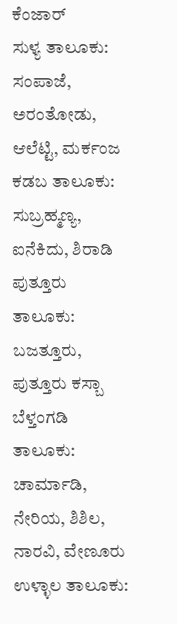ಕೆಂಜಾರ್
ಸುಳ್ಯ ತಾಲೂಕು: ಸಂಪಾಜೆ, ಅರಂತೋಡು, ಆಲೆಟ್ಟಿ, ಮರ್ಕಂಜ
ಕಡಬ ತಾಲೂಕು: ಸುಬ್ರಹ್ಮಣ್ಯ, ಐನೆಕಿದು, ಶಿರಾಡಿ
ಪುತ್ತೂರು ತಾಲೂಕು: ಬಜತ್ತೂರು, ಪುತ್ತೂರು ಕಸ್ಬಾ
ಬೆಳ್ತಂಗಡಿ ತಾಲೂಕು: ಚಾರ್ಮಾಡಿ, ನೇರಿಯ, ಶಿಶಿಲ, ನಾರವಿ, ವೇಣೂರು
ಉಳ್ಳಾಲ ತಾಲೂಕು: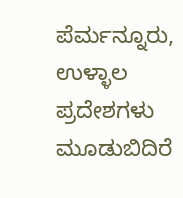ಪೆರ್ಮನ್ನೂರು, ಉಳ್ಳಾಲ ಪ್ರದೇಶಗಳು
ಮೂಡುಬಿದಿರೆ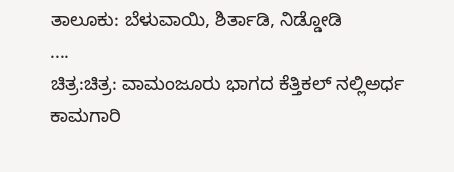ತಾಲೂಕು: ಬೆಳುವಾಯಿ, ಶಿರ್ತಾಡಿ, ನಿಡ್ಡೋಡಿ
....
ಚಿತ್ರ:ಚಿತ್ರ: ವಾಮಂಜೂರು ಭಾಗದ ಕೆತ್ತಿಕಲ್ ನಲ್ಲಿಅರ್ಧ ಕಾಮಗಾರಿ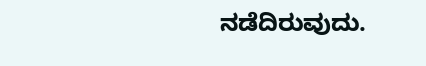ನಡೆದಿರುವುದು.